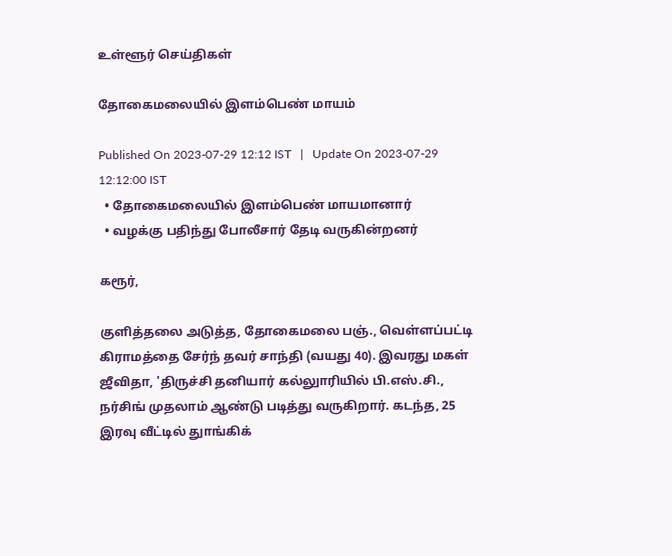உள்ளூர் செய்திகள்

தோகைமலையில் இளம்பெண் மாயம்

Published On 2023-07-29 12:12 IST   |   Update On 2023-07-29 12:12:00 IST
  • தோகைமலையில் இளம்பெண் மாயமானார்
  • வழக்கு பதிந்து போலீசார் தேடி வருகின்றனர்

கரூர்,

குளித்தலை அடுத்த, தோகைமலை பஞ்., வெள்ளப்பட்டி கிராமத்தை சேர்ந் தவர் சாந்தி (வயது 40). இவரது மகள் ஜீவிதா, 'திருச்சி தனியார் கல்லுாரியில் பி.எஸ்.சி., நர்சிங் முதலாம் ஆண்டு படித்து வருகிறார். கடந்த, 25 இரவு வீட்டில் துாங்கிக்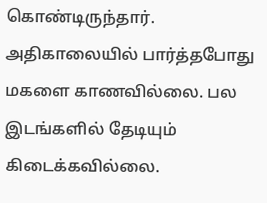கொண்டிருந்தார். அதிகாலையில் பார்த்தபோது மகளை காணவில்லை. பல இடங்களில் தேடியும் கிடைக்கவில்லை.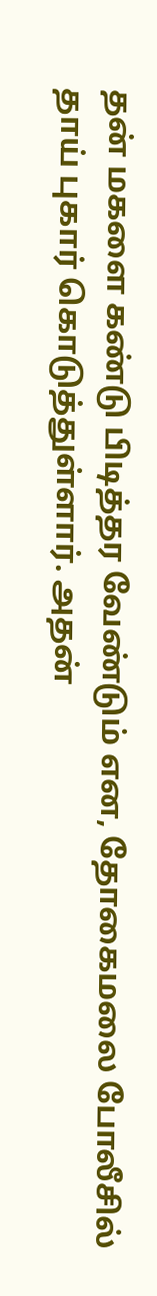தன் மகளை கண்டு பிடித்தர வேண்டும் என, தோகைமலை போலீசில் தாய் புகார் கொடுத்துள்ளார். அதன்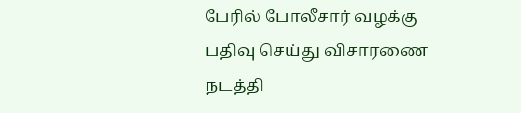பேரில் போலீசார் வழக்கு பதிவு செய்து விசாரணை நடத்தி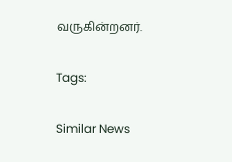வருகின்றனர்.

Tags:

Similar News